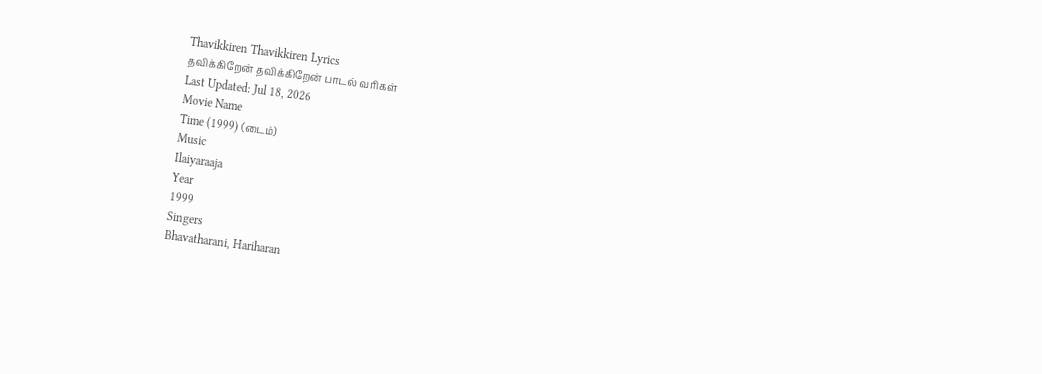Thavikkiren Thavikkiren Lyrics
தவிக்கிறேன் தவிக்கிறேன் பாடல் வரிகள்
Last Updated: Jul 18, 2026
Movie Name
Time (1999) (டைம்)
Music
Ilaiyaraaja
Year
1999
Singers
Bhavatharani, Hariharan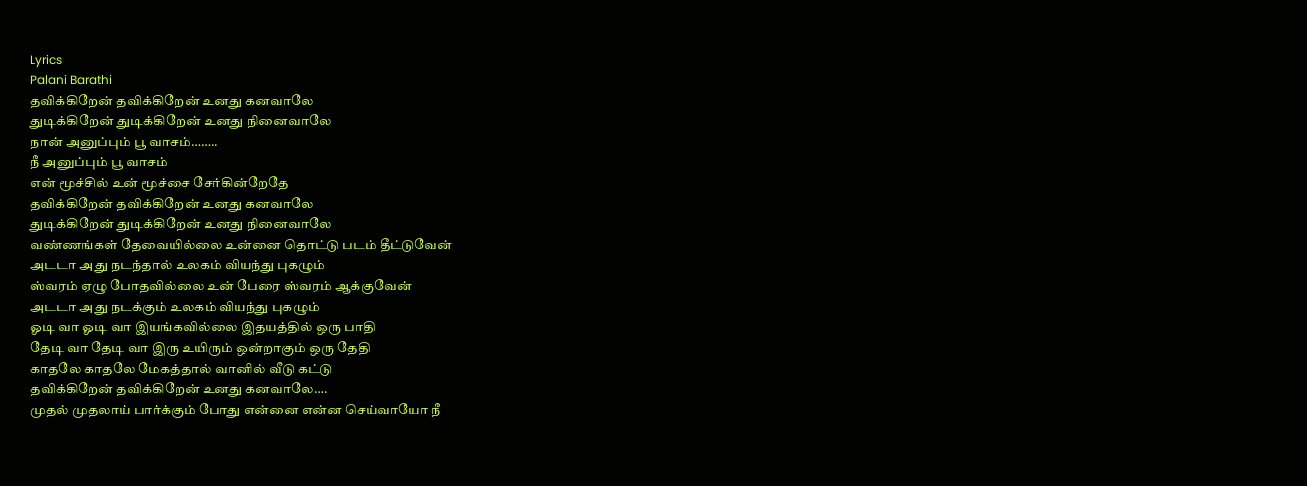Lyrics
Palani Barathi
தவிக்கிறேன் தவிக்கிறேன் உனது கனவாலே
துடிக்கிறேன் துடிக்கிறேன் உனது நினைவாலே
நான் அனுப்பும் பூ வாசம்……..
நீ அனுப்பும் பூ வாசம்
என் மூச்சில் உன் மூச்சை சேர்கின்றேதே
தவிக்கிறேன் தவிக்கிறேன் உனது கனவாலே
துடிக்கிறேன் துடிக்கிறேன் உனது நினைவாலே
வண்ணங்கள் தேவையில்லை உன்னை தொட்டு படம் தீட்டுவேன்
அடடா அது நடந்தால் உலகம் வியந்து புகழும்
ஸ்வரம் ஏழு போதவில்லை உன் பேரை ஸ்வரம் ஆக்குவேன்
அடடா அது நடக்கும் உலகம் வியந்து புகழும்
ஓடி வா ஓடி வா இயங்கவில்லை இதயத்தில் ஒரு பாதி
தேடி வா தேடி வா இரு உயிரும் ஒன்றாகும் ஒரு தேதி
காதலே காதலே மேகத்தால் வானில் வீடு கட்டு
தவிக்கிறேன் தவிக்கிறேன் உனது கனவாலே….
முதல் முதலாய் பார்க்கும் போது என்னை என்ன செய்வாயோ நீ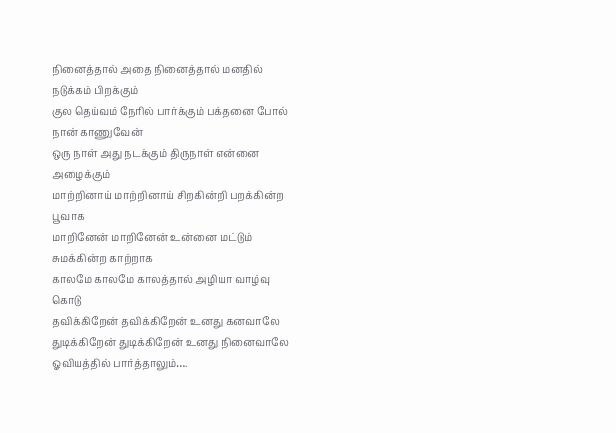நினைத்தால் அதை நினைத்தால் மனதில் நடுக்கம் பிறக்கும்
குல தெய்வம் நேரில் பார்க்கும் பக்தனை போல் நான் காணுவேன்
ஒரு நாள் அது நடக்கும் திருநாள் என்னை அழைக்கும்
மாற்றினாய் மாற்றினாய் சிறகின்றி பறக்கின்ற பூவாக
மாறினேன் மாறினேன் உன்னை மட்டும் சுமக்கின்ற காற்றாக
காலமே காலமே காலத்தால் அழியா வாழ்வு கொடு
தவிக்கிறேன் தவிக்கிறேன் உனது கனவாலே
துடிக்கிறேன் துடிக்கிறேன் உனது நினைவாலே
ஓவியத்தில் பார்த்தாலும்….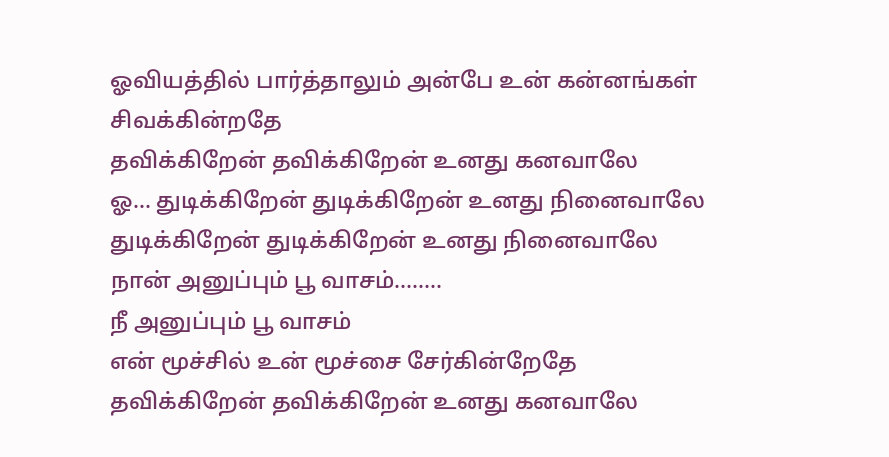ஓவியத்தில் பார்த்தாலும் அன்பே உன் கன்னங்கள் சிவக்கின்றதே
தவிக்கிறேன் தவிக்கிறேன் உனது கனவாலே
ஓ… துடிக்கிறேன் துடிக்கிறேன் உனது நினைவாலே
துடிக்கிறேன் துடிக்கிறேன் உனது நினைவாலே
நான் அனுப்பும் பூ வாசம்……..
நீ அனுப்பும் பூ வாசம்
என் மூச்சில் உன் மூச்சை சேர்கின்றேதே
தவிக்கிறேன் தவிக்கிறேன் உனது கனவாலே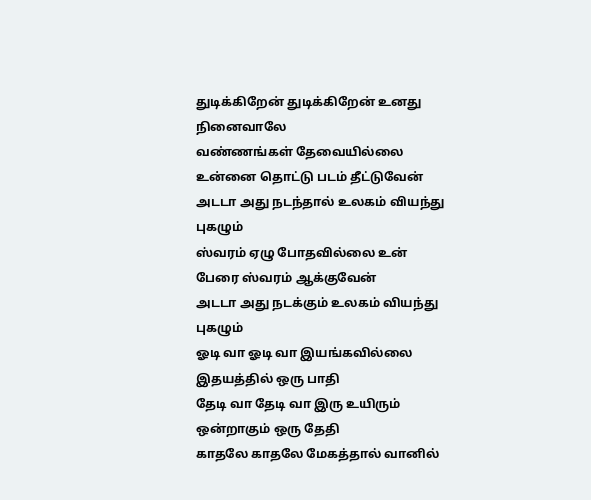துடிக்கிறேன் துடிக்கிறேன் உனது நினைவாலே
வண்ணங்கள் தேவையில்லை உன்னை தொட்டு படம் தீட்டுவேன்
அடடா அது நடந்தால் உலகம் வியந்து புகழும்
ஸ்வரம் ஏழு போதவில்லை உன் பேரை ஸ்வரம் ஆக்குவேன்
அடடா அது நடக்கும் உலகம் வியந்து புகழும்
ஓடி வா ஓடி வா இயங்கவில்லை இதயத்தில் ஒரு பாதி
தேடி வா தேடி வா இரு உயிரும் ஒன்றாகும் ஒரு தேதி
காதலே காதலே மேகத்தால் வானில்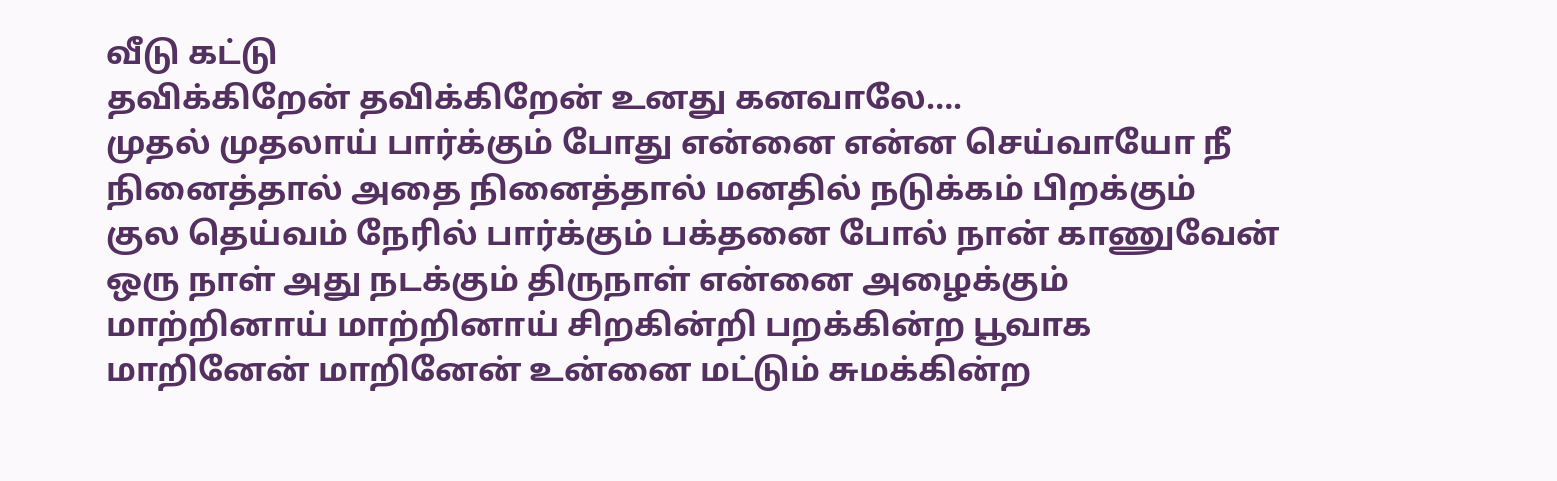வீடு கட்டு
தவிக்கிறேன் தவிக்கிறேன் உனது கனவாலே….
முதல் முதலாய் பார்க்கும் போது என்னை என்ன செய்வாயோ நீ
நினைத்தால் அதை நினைத்தால் மனதில் நடுக்கம் பிறக்கும்
குல தெய்வம் நேரில் பார்க்கும் பக்தனை போல் நான் காணுவேன்
ஒரு நாள் அது நடக்கும் திருநாள் என்னை அழைக்கும்
மாற்றினாய் மாற்றினாய் சிறகின்றி பறக்கின்ற பூவாக
மாறினேன் மாறினேன் உன்னை மட்டும் சுமக்கின்ற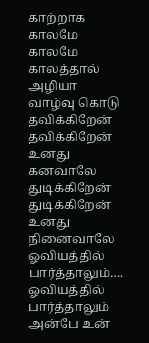காற்றாக
காலமே காலமே காலத்தால் அழியா வாழ்வு கொடு
தவிக்கிறேன் தவிக்கிறேன் உனது கனவாலே
துடிக்கிறேன் துடிக்கிறேன் உனது நினைவாலே
ஓவியத்தில் பார்த்தாலும்….
ஓவியத்தில் பார்த்தாலும் அன்பே உன்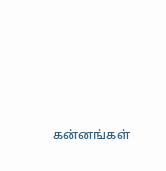கன்னங்கள்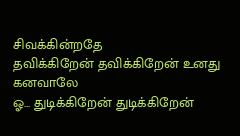சிவக்கின்றதே
தவிக்கிறேன் தவிக்கிறேன் உனது கனவாலே
ஓ… துடிக்கிறேன் துடிக்கிறேன்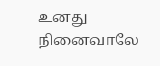உனது நினைவாலே